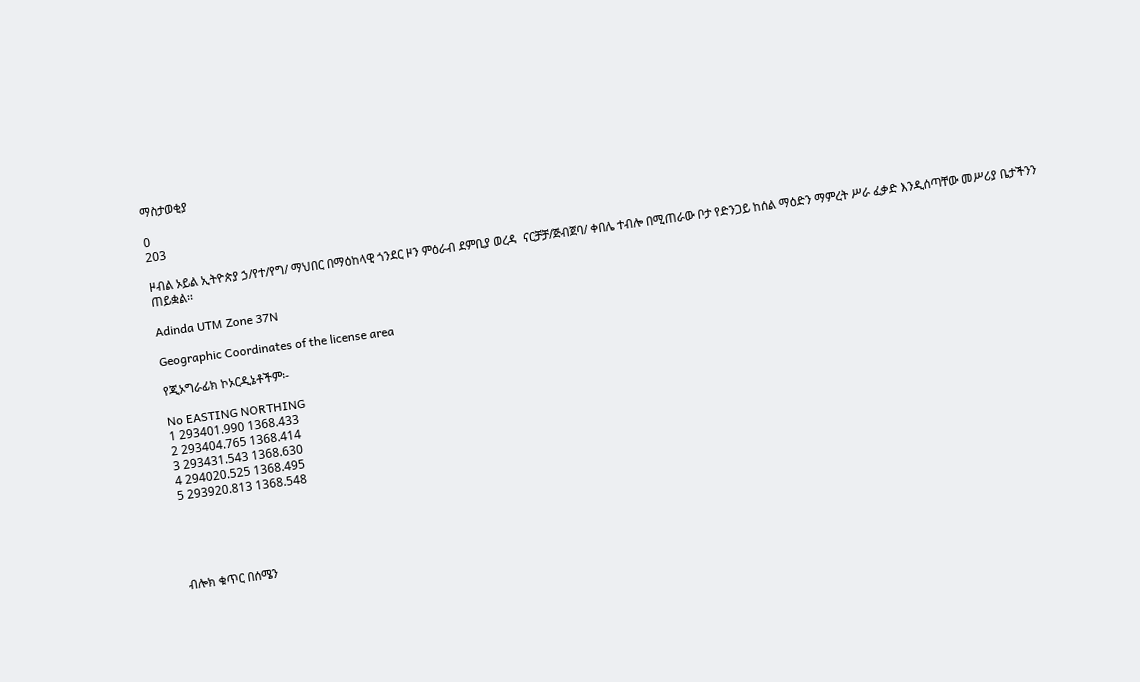ማስታወቂያ

0
203

ዞብል ኦይል ኢትዮጵያ ኃ/የተ/የግ/ ማህበር በማዕከላዊ ጎንደር ዞን ምዕራብ ደምቢያ ወረዳ  ናርቻቻ/ጅብጀባ/ ቀበሌ ተብሎ በሚጠራው ቦታ የድንጋይ ከሰል ማዕድን ማምረት ሥራ ፈቃድ እንዲሰጣቸው መሥሪያ ቤታችንን ጠይቋል፡፡

Adinda UTM Zone 37N

Geographic Coordinates of the license area

የጂኦግራፊክ ኮኦርዲኔቶችም፡-

No EASTING NORTHING
1 293401.990 1368.433
2 293404.765 1368.414
3 293431.543 1368.630
4 294020.525 1368.495
5 293920.813 1368.548





ብሎክ ቁጥር በሰሜን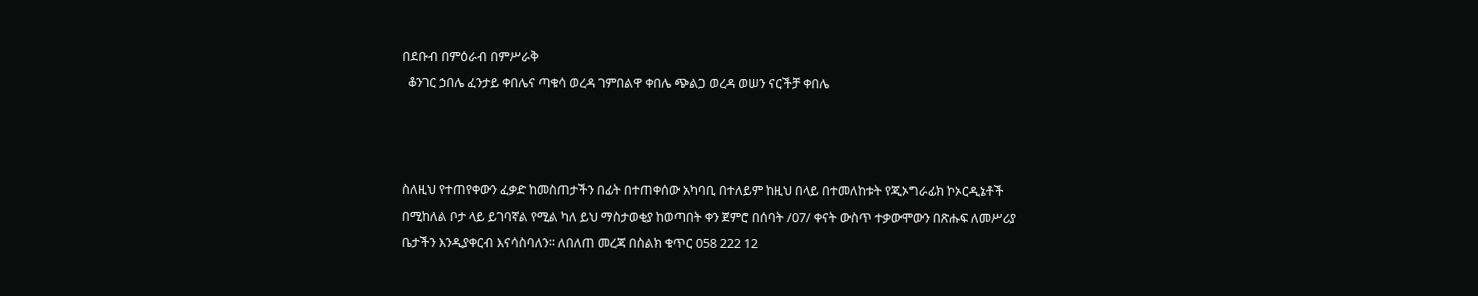በደቡብ በምዕራብ በምሥራቅ
  ቆንገር ኃበሌ ፈንታይ ቀበሌና ጣቁሳ ወረዳ ገምበልዋ ቀበሌ ጭልጋ ወረዳ ወሠን ናርችቻ ቀበሌ



ስለዚህ የተጠየቀውን ፈቃድ ከመስጠታችን በፊት በተጠቀሰው አካባቢ በተለይም ከዚህ በላይ በተመለከቱት የጂኦግራፊክ ኮኦርዲኔቶች በሚከለል ቦታ ላይ ይገባኛል የሚል ካለ ይህ ማስታወቂያ ከወጣበት ቀን ጀምሮ በሰባት /07/ ቀናት ውስጥ ተቃውሞውን በጽሑፍ ለመሥሪያ ቤታችን እንዲያቀርብ እናሳስባለን፡፡ ለበለጠ መረጃ በስልክ ቁጥር 058 222 12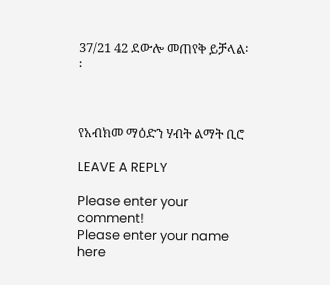37/21 42 ደውሎ መጠየቅ ይቻላል፡፡



የአብክመ ማዕድን ሃብት ልማት ቢሮ

LEAVE A REPLY

Please enter your comment!
Please enter your name here